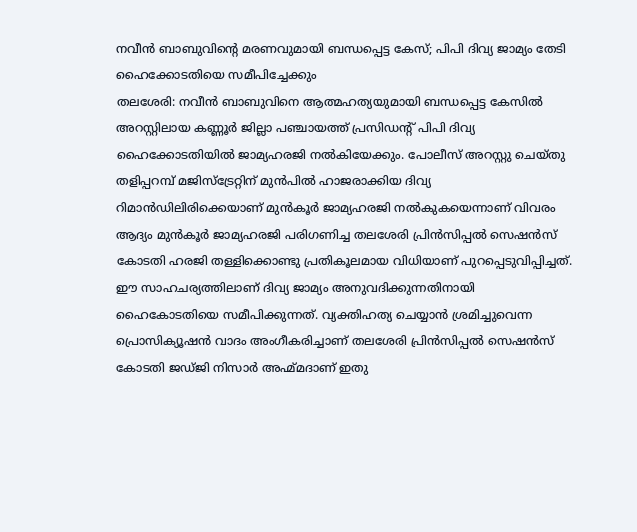നവീൻ ബാബുവിന്റെ മരണവുമായി ബന്ധപ്പെട്ട കേസ്; പിപി ദിവ്യ ജാമ്യം തേടി ഹൈക്കോടതിയെ സമീപിച്ചേക്കും
തലശേരി: നവീൻ ബാബുവിനെ ആത്മഹത്യയുമായി ബന്ധപ്പെട്ട കേസിൽ അറസ്റ്റിലായ കണ്ണൂർ ജില്ലാ പഞ്ചായത്ത് പ്രസിഡന്റ് പിപി ദിവ്യ ഹൈക്കോടതിയിൽ ജാമ്യഹരജി നൽകിയേക്കും. പോലീസ് അറസ്റ്റു ചെയ്തു തളിപ്പറമ്പ് മജിസ്ട്രേറ്റിന് മുൻപിൽ ഹാജരാക്കിയ ദിവ്യ റിമാൻഡിലിരിക്കെയാണ് മുൻകൂർ ജാമ്യഹരജി നൽകുകയെന്നാണ് വിവരം ആദ്യം മുൻകൂർ ജാമ്യഹരജി പരിഗണിച്ച തലശേരി പ്രിൻസിപ്പൽ സെഷൻസ് കോടതി ഹരജി തള്ളിക്കൊണ്ടു പ്രതികൂലമായ വിധിയാണ് പുറപ്പെടുവിപ്പിച്ചത്.
ഈ സാഹചര്യത്തിലാണ് ദിവ്യ ജാമ്യം അനുവദിക്കുന്നതിനായി ഹൈകോടതിയെ സമീപിക്കുന്നത്. വ്യക്തിഹത്യ ചെയ്യാൻ ശ്രമിച്ചുവെന്ന പ്രൊസിക്യൂഷൻ വാദം അംഗീകരിച്ചാണ് തലശേരി പ്രിൻസിപ്പൽ സെഷൻസ് കോടതി ജഡ്ജി നിസാർ അഹ്മ്മദാണ് ഇതു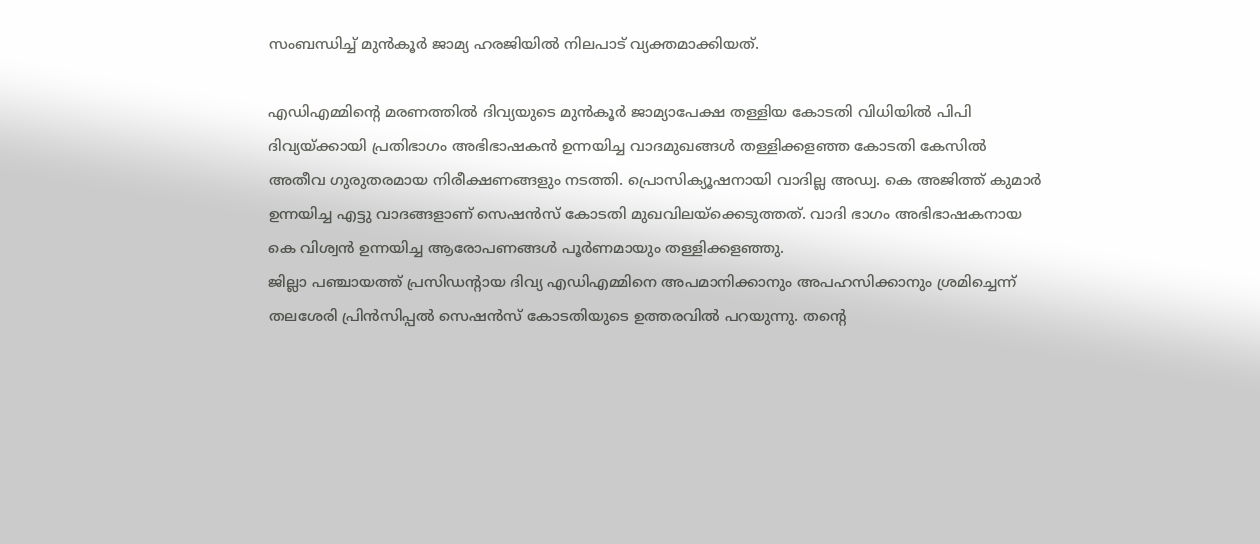സംബന്ധിച്ച് മുൻകൂർ ജാമ്യ ഹരജിയിൽ നിലപാട് വ്യക്തമാക്കിയത്.

എഡിഎമ്മിൻ്റെ മരണത്തിൽ ദിവ്യയുടെ മുൻകൂർ ജാമ്യാപേക്ഷ തള്ളിയ കോടതി വിധിയിൽ പിപി ദിവ്യയ്ക്കായി പ്രതിഭാഗം അഭിഭാഷകൻ ഉന്നയിച്ച വാദമുഖങ്ങൾ തള്ളിക്കളഞ്ഞ കോടതി കേസിൽ അതീവ ഗുരുതരമായ നിരീക്ഷണങ്ങളും നടത്തി. പ്രൊസിക്യൂഷനായി വാദില്ല അഡ്വ. കെ അജിത്ത് കുമാർ ഉന്നയിച്ച എട്ടു വാദങ്ങളാണ് സെഷൻസ് കോടതി മുഖവിലയ്ക്കെടുത്തത്. വാദി ഭാഗം അഭിഭാഷകനായ കെ വിശ്വൻ ഉന്നയിച്ച ആരോപണങ്ങൾ പൂർണമായും തള്ളിക്കളഞ്ഞു.
ജില്ലാ പഞ്ചായത്ത് പ്രസിഡൻ്റായ ദിവ്യ എഡിഎമ്മിനെ അപമാനിക്കാനും അപഹസിക്കാനും ശ്രമിച്ചെന്ന് തലശേരി പ്രിൻസിപ്പൽ സെഷൻസ് കോടതിയുടെ ഉത്തരവിൽ പറയുന്നു. തന്റെ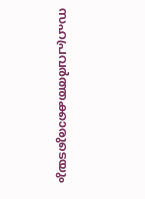സഹപ്രവർത്തക്കാരുടെയും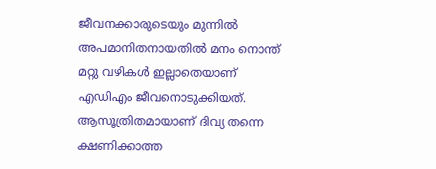ജീവനക്കാരുടെയും മുന്നിൽ അപമാനിതനായതിൽ മനം നൊന്ത് മറ്റു വഴികൾ ഇല്ലാതെയാണ് എഡിഎം ജീവനൊടുക്കിയത്. ആസൂത്രിതമായാണ് ദിവ്യ തന്നെ ക്ഷണിക്കാത്ത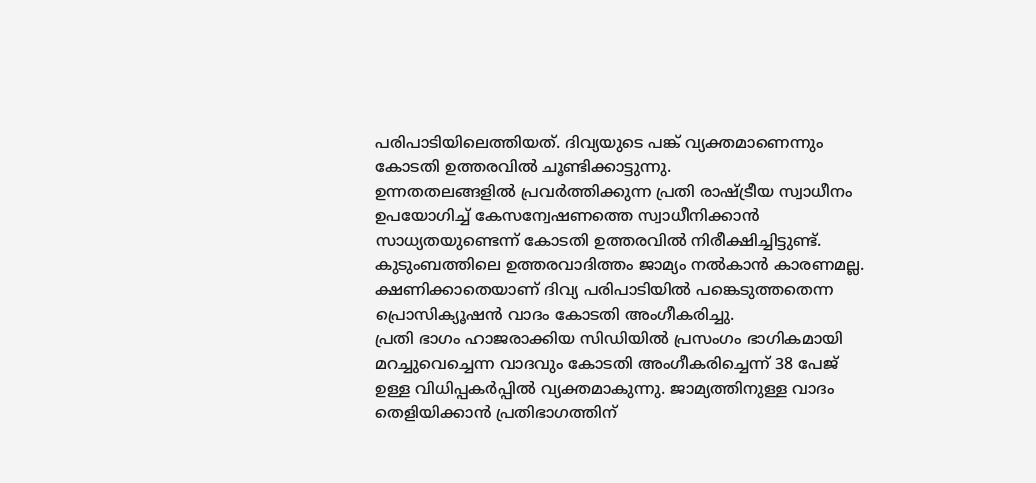പരിപാടിയിലെത്തിയത്. ദിവ്യയുടെ പങ്ക് വ്യക്തമാണെന്നും കോടതി ഉത്തരവിൽ ചൂണ്ടിക്കാട്ടുന്നു.
ഉന്നതതലങ്ങളിൽ പ്രവർത്തിക്കുന്ന പ്രതി രാഷ്ട്രീയ സ്വാധീനം ഉപയോഗിച്ച് കേസന്വേഷണത്തെ സ്വാധീനിക്കാൻ സാധ്യതയുണ്ടെന്ന് കോടതി ഉത്തരവിൽ നിരീക്ഷിച്ചിട്ടുണ്ട്. കുടുംബത്തിലെ ഉത്തരവാദിത്തം ജാമ്യം നൽകാൻ കാരണമല്ല. ക്ഷണിക്കാതെയാണ് ദിവ്യ പരിപാടിയിൽ പങ്കെടുത്തതെന്ന പ്രൊസിക്യൂഷൻ വാദം കോടതി അംഗീകരിച്ചു.
പ്രതി ഭാഗം ഹാജരാക്കിയ സിഡിയിൽ പ്രസംഗം ഭാഗികമായി മറച്ചുവെച്ചെന്ന വാദവും കോടതി അംഗീകരിച്ചെന്ന് 38 പേജ് ഉള്ള വിധിപ്പകർപ്പിൽ വ്യക്തമാകുന്നു. ജാമ്യത്തിനുള്ള വാദം തെളിയിക്കാൻ പ്രതിഭാഗത്തിന്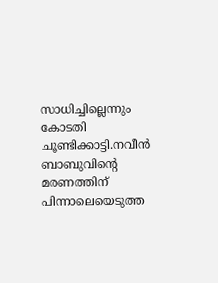സാധിച്ചില്ലെന്നും കോടതി ചൂണ്ടിക്കാട്ടി.നവീൻ ബാബുവിന്റെ മരണത്തിന് പിന്നാലെയെടുത്ത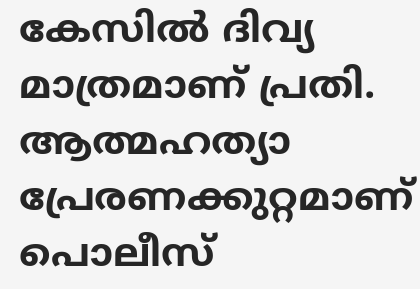കേസിൽ ദിവ്യ മാത്രമാണ് പ്രതി. ആത്മഹത്യാ പ്രേരണക്കുറ്റമാണ് പൊലീസ്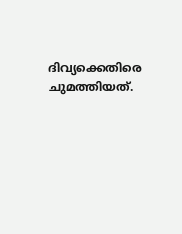ദിവ്യക്കെതിരെ ചുമത്തിയത്.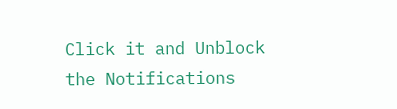Click it and Unblock the Notifications